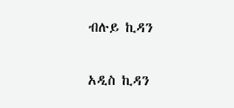ብሉይ ኪዳን

አዲስ ኪዳን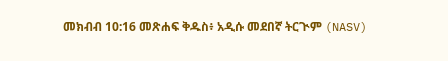መክብብ 10:16 መጽሐፍ ቅዱስ፥ አዲሱ መደበኛ ትርጒም (NASV)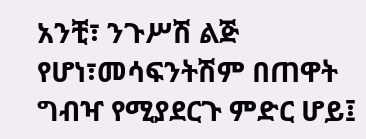አንቺ፣ ንጉሥሽ ልጅ የሆነ፣መሳፍንትሽም በጠዋት ግብዣ የሚያደርጉ ምድር ሆይ፤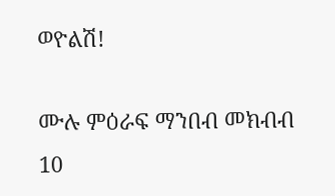ወዮልሽ!

ሙሉ ምዕራፍ ማንበብ መክብብ 10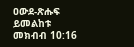ዐውደ-ጽሑፍ ይመልከቱ መክብብ 10:16